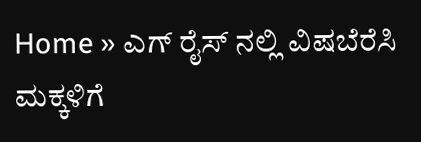Home » ಎಗ್ ರೈಸ್ ನಲ್ಲಿ ವಿಷಬೆರೆಸಿ ಮಕ್ಕಳಿಗೆ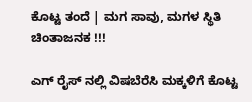ಕೊಟ್ಟ ತಂದೆ | ಮಗ ಸಾವು, ಮಗಳ ಸ್ಥಿತಿ ಚಿಂತಾಜನಕ !!!

ಎಗ್ ರೈಸ್ ನಲ್ಲಿ ವಿಷಬೆರೆಸಿ ಮಕ್ಕಳಿಗೆ ಕೊಟ್ಟ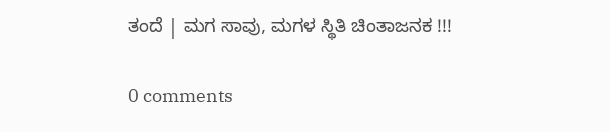ತಂದೆ | ಮಗ ಸಾವು, ಮಗಳ ಸ್ಥಿತಿ ಚಿಂತಾಜನಕ !!!

0 comments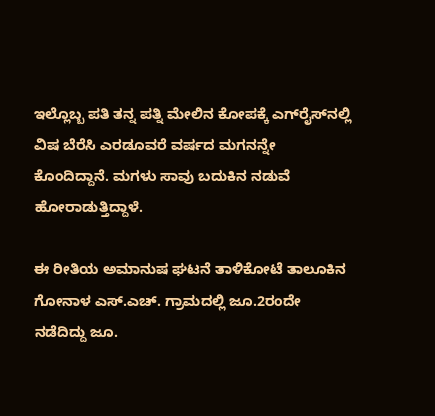ಇಲ್ಲೊಬ್ಬ ಪತಿ ತನ್ನ ಪತ್ನಿ ಮೇಲಿನ ಕೋಪಕ್ಕೆ ಎಗ್‌ರೈಸ್‌ನಲ್ಲಿ ವಿಷ ಬೆರೆಸಿ ಎರಡೂವರೆ ವರ್ಷದ ಮಗನನ್ನೇ ಕೊಂದಿದ್ದಾನೆ. ಮಗಳು ಸಾವು ಬದುಕಿನ ನಡುವೆ ಹೋರಾಡುತ್ತಿದ್ದಾಳೆ.

ಈ ರೀತಿಯ ಅಮಾನುಷ ಘಟನೆ ತಾಳಿಕೋಟೆ ತಾಲೂಕಿನ ಗೋನಾಳ ಎಸ್.ಎಚ್. ಗ್ರಾಮದಲ್ಲಿ ಜೂ.2ರಂದೇ ನಡೆದಿದ್ದು ಜೂ.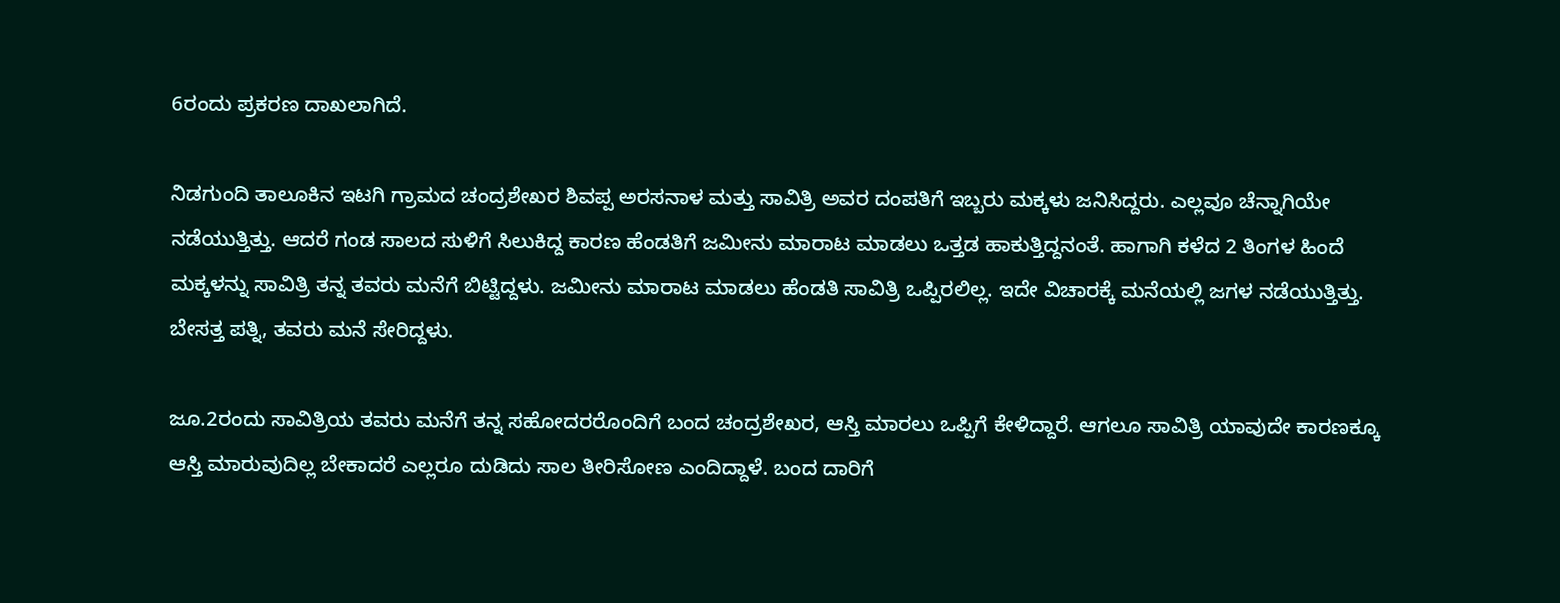6ರಂದು ಪ್ರಕರಣ ದಾಖಲಾಗಿದೆ.

ನಿಡಗುಂದಿ ತಾಲೂಕಿನ ಇಟಗಿ ಗ್ರಾಮದ ಚಂದ್ರಶೇಖರ ಶಿವಪ್ಪ ಅರಸನಾಳ ಮತ್ತು ಸಾವಿತ್ರಿ ಅವರ ದಂಪತಿಗೆ ಇಬ್ಬರು ಮಕ್ಕಳು ಜನಿಸಿದ್ದರು. ಎಲ್ಲವೂ ಚೆನ್ನಾಗಿಯೇ ನಡೆಯುತ್ತಿತ್ತು. ಆದರೆ ಗಂಡ ಸಾಲದ ಸುಳಿಗೆ ಸಿಲುಕಿದ್ದ ಕಾರಣ ಹೆಂಡತಿಗೆ ಜಮೀನು ಮಾರಾಟ ಮಾಡಲು ಒತ್ತಡ ಹಾಕುತ್ತಿದ್ದನಂತೆ. ಹಾಗಾಗಿ ಕಳೆದ 2 ತಿಂಗಳ ಹಿಂದೆ ಮಕ್ಕಳನ್ನು ಸಾವಿತ್ರಿ ತನ್ನ ತವರು ಮನೆಗೆ ಬಿಟ್ಟಿದ್ದಳು. ಜಮೀನು ಮಾರಾಟ ಮಾಡಲು ಹೆಂಡತಿ ಸಾವಿತ್ರಿ ಒಪ್ಪಿರಲಿಲ್ಲ. ಇದೇ ವಿಚಾರಕ್ಕೆ ಮನೆಯಲ್ಲಿ ಜಗಳ ನಡೆಯುತ್ತಿತ್ತು. ಬೇಸತ್ತ ಪತ್ನಿ, ತವರು ಮನೆ ಸೇರಿದ್ದಳು.

ಜೂ.2ರಂದು ಸಾವಿತ್ರಿಯ ತವರು ಮನೆಗೆ ತನ್ನ ಸಹೋದರರೊಂದಿಗೆ ಬಂದ ಚಂದ್ರಶೇಖರ, ಆಸ್ತಿ ಮಾರಲು ಒಪ್ಪಿಗೆ ಕೇಳಿದ್ದಾರೆ. ಆಗಲೂ ಸಾವಿತ್ರಿ ಯಾವುದೇ ಕಾರಣಕ್ಕೂ ಆಸ್ತಿ ಮಾರುವುದಿಲ್ಲ ಬೇಕಾದರೆ ಎಲ್ಲರೂ ದುಡಿದು ಸಾಲ ತೀರಿಸೋಣ ಎಂದಿದ್ದಾಳೆ. ಬಂದ ದಾರಿಗೆ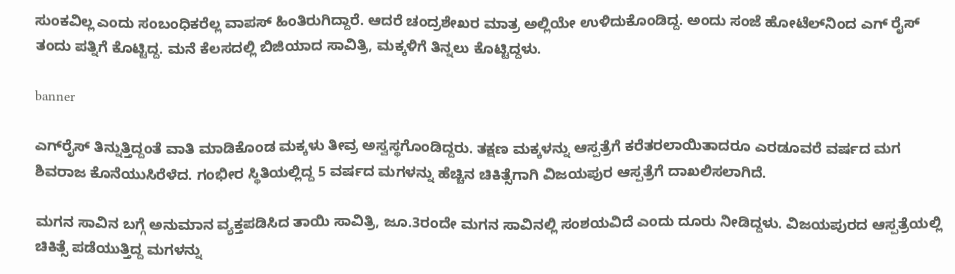ಸುಂಕವಿಲ್ಲ ಎಂದು ಸಂಬಂಧಿಕರೆಲ್ಲ ವಾಪಸ್ ಹಿಂತಿರುಗಿದ್ದಾರೆ. ಆದರೆ ಚಂದ್ರಶೇಖರ ಮಾತ್ರ ಅಲ್ಲಿಯೇ ಉಳಿದುಕೊಂಡಿದ್ದ. ಅಂದು ಸಂಜೆ ಹೋಟೆಲ್‌ನಿಂದ ಎಗ್ ರೈಸ್ ತಂದು ಪತ್ನಿಗೆ ಕೊಟ್ಟಿದ್ದ. ಮನೆ ಕೆಲಸದಲ್ಲಿ ಬಿಜಿಯಾದ ಸಾವಿತ್ರಿ, ಮಕ್ಕಳಿಗೆ ತಿನ್ನಲು ಕೊಟ್ಟಿದ್ದಳು.

banner

ಎಗ್‌ರೈಸ್‌ ತಿನ್ನುತ್ತಿದ್ದಂತೆ ವಾತಿ ಮಾಡಿಕೊಂಡ ಮಕ್ಕಳು ತೀವ್ರ ಅಸ್ವಸ್ಥಗೊಂಡಿದ್ದರು. ತಕ್ಷಣ ಮಕ್ಕಳನ್ನು ಆಸ್ಪತ್ರೆಗೆ ಕರೆತರಲಾಯಿತಾದರೂ ಎರಡೂವರೆ ವರ್ಷದ ಮಗ ಶಿವರಾಜ ಕೊನೆಯುಸಿರೆಳೆದ. ಗಂಭೀರ ಸ್ಥಿತಿಯಲ್ಲಿದ್ದ 5 ವರ್ಷದ ಮಗಳನ್ನು ಹೆಚ್ಚಿನ ಚಿಕಿತ್ಸೆಗಾಗಿ ವಿಜಯಪುರ ಆಸ್ಪತ್ರೆಗೆ ದಾಖಲಿಸಲಾಗಿದೆ.

ಮಗನ ಸಾವಿನ ಬಗ್ಗೆ ಅನುಮಾನ ವ್ಯಕ್ತಪಡಿಸಿದ ತಾಯಿ ಸಾವಿತ್ರಿ, ಜೂ.3ರಂದೇ ಮಗನ ಸಾವಿನಲ್ಲಿ ಸಂಶಯವಿದೆ ಎಂದು ದೂರು ನೀಡಿದ್ದಳು. ವಿಜಯಪುರದ ಆಸ್ಪತ್ರೆಯಲ್ಲಿ ಚಿಕಿತ್ಸೆ ಪಡೆಯುತ್ತಿದ್ದ ಮಗಳನ್ನು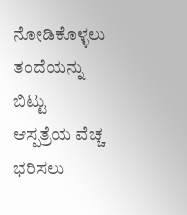ನೋಡಿಕೊಳ್ಳಲು ತಂದೆಯನ್ನು ಬಿಟ್ಟು ಆಸ್ಪತ್ರೆಯ ವೆಚ್ಚ ಭರಿಸಲು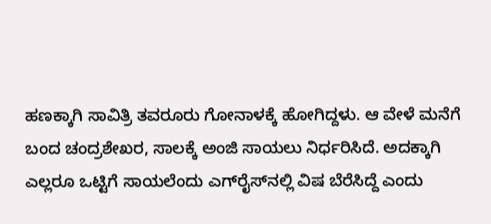ಹಣಕ್ಕಾಗಿ ಸಾವಿತ್ರಿ ತವರೂರು ಗೋನಾಳಕ್ಕೆ ಹೋಗಿದ್ದಳು. ಆ ವೇಳೆ ಮನೆಗೆ ಬಂದ ಚಂದ್ರಶೇಖರ, ಸಾಲಕ್ಕೆ ಅಂಜಿ ಸಾಯಲು ನಿರ್ಧರಿಸಿದೆ. ಅದಕ್ಕಾಗಿ ಎಲ್ಲರೂ ಒಟ್ಟಿಗೆ ಸಾಯಲೆಂದು ಎಗ್‌ರೈಸ್‌ನಲ್ಲಿ ವಿಷ ಬೆರೆಸಿದ್ದೆ ಎಂದು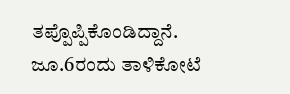ತಪ್ಪೊಪ್ಪಿಕೊಂಡಿದ್ದಾನೆ. ಜೂ.6ರಂದು ತಾಳಿಕೋಟೆ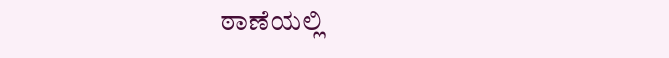ಠಾಣೆಯಲ್ಲಿ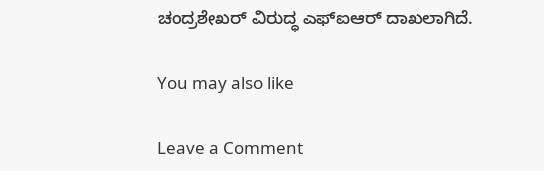ಚಂದ್ರಶೇಖರ್ ವಿರುದ್ಧ ಎಫ್‌ಐಆರ್ ದಾಖಲಾಗಿದೆ.

You may also like

Leave a Comment